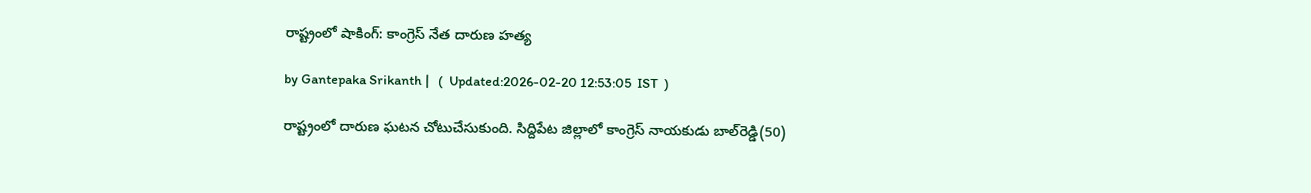రాష్ట్రంలో షాకింగ్: కాంగ్రెస్ నేత దారుణ హత్య

by Gantepaka Srikanth |   (  Updated:2026-02-20 12:53:05  IST  )

రాష్ట్రంలో దారుణ ఘటన చోటుచేసుకుంది. సిద్దిపేట జిల్లాలో కాంగ్రెస్ నాయకుడు బాల్‌రెడ్డి(50)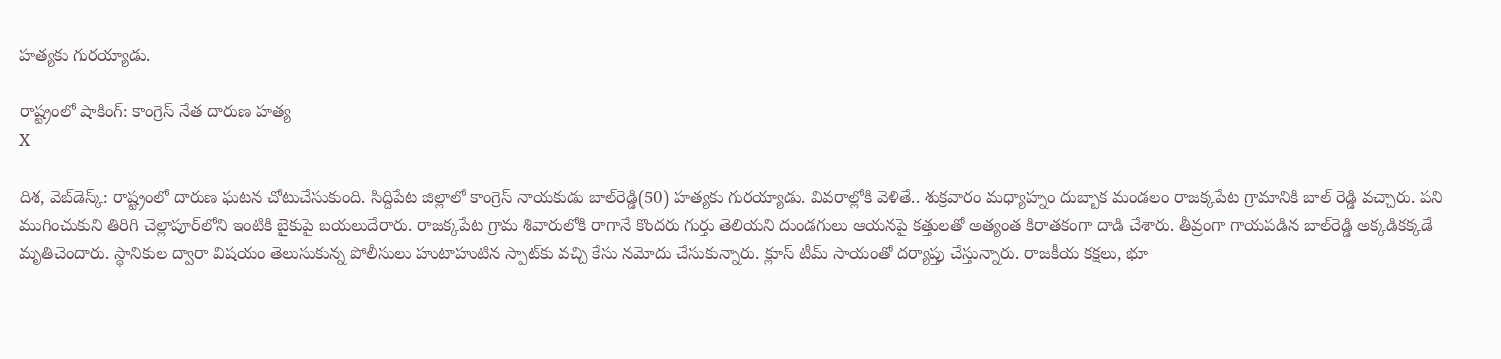హత్యకు గురయ్యాడు.

రాష్ట్రంలో షాకింగ్: కాంగ్రెస్ నేత దారుణ హత్య
X

దిశ, వెబ్‌డెస్క్: రాష్ట్రంలో దారుణ ఘటన చోటుచేసుకుంది. సిద్దిపేట జిల్లాలో కాంగ్రెస్ నాయకుడు బాల్‌రెడ్డి(50) హత్యకు గురయ్యాడు. వివరాల్లోకి వెళితే.. శుక్రవారం మధ్యాహ్నం దుబ్బాక మండలం రాజక్కపేట గ్రామానికి బాల్ రెడ్డి వచ్చారు. పని ముగించుకుని తిరిగి చెల్లాపూర్‌లోని ఇంటికి బైకుపై బయలుదేరారు. రాజక్కపేట గ్రామ శివారులోకి రాగానే కొందరు గుర్తు తెలియని దుండగులు ఆయనపై కత్తులతో అత్యంత కిరాతకంగా దాడి చేశారు. తీవ్రంగా గాయపడిన బాల్‌రెడ్డి అక్కడికక్కడే మృతిచెందారు. స్థానికుల ద్వారా విషయం తెలుసుకున్న పోలీసులు హుటాహుటిన స్పాట్‌కు వచ్చి కేసు నమోదు చేసుకున్నారు. క్లూస్ టీమ్ సాయంతో దర్యాప్తు చేస్తున్నారు. రాజకీయ కక్షలు, భూ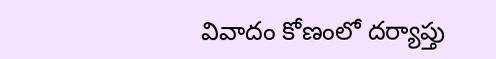వివాదం కోణంలో దర్యాప్తు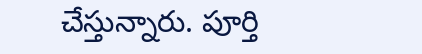చేస్తున్నారు. పూర్తి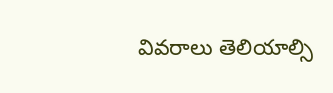వివరాలు తెలియాల్సి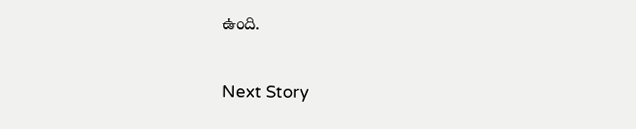ఉంది.

Next Story